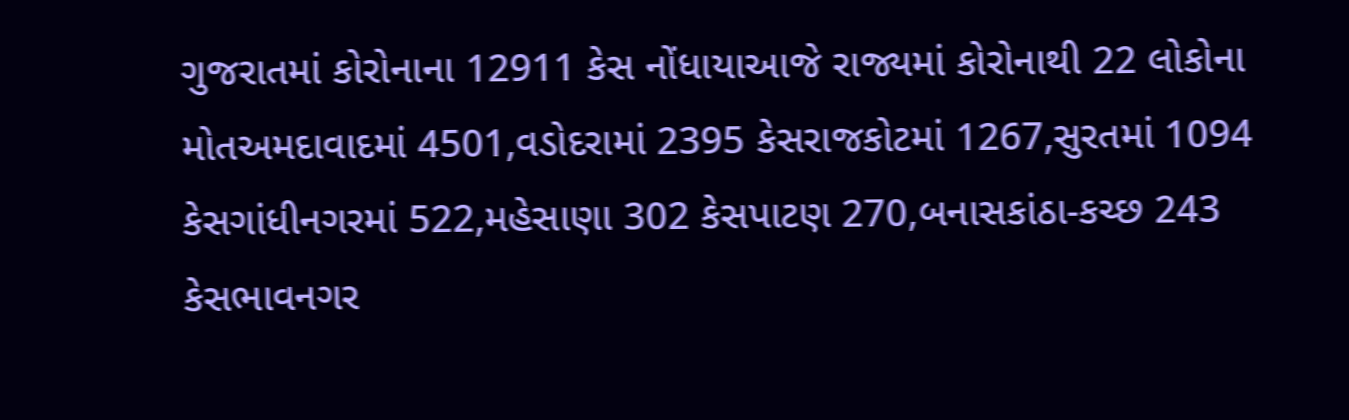ગુજરાતમાં કોરોનાના 12911 કેસ નોંધાયાઆજે રાજ્યમાં કોરોનાથી 22 લોકોના મોતઅમદાવાદમાં 4501,વડોદરામાં 2395 કેસરાજકોટમાં 1267,સુરતમાં 1094 કેસગાંધીનગરમાં 522,મહેસાણા 302 કેસપાટણ 270,બનાસકાંઠા-કચ્છ 243 કેસભાવનગર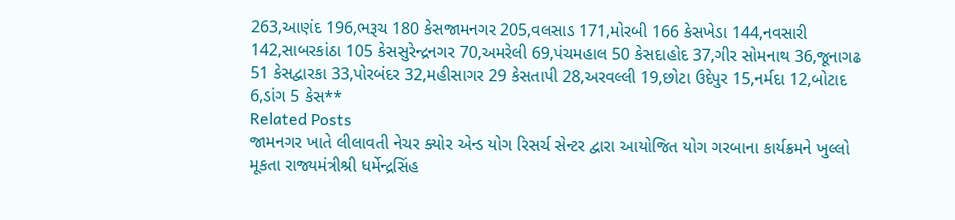263,આણંદ 196,ભરૂચ 180 કેસજામનગર 205,વલસાડ 171,મોરબી 166 કેસખેડા 144,નવસારી 142,સાબરકાંઠા 105 કેસસુરેન્દ્રનગર 70,અમરેલી 69,પંચમહાલ 50 કેસદાહોદ 37,ગીર સોમનાથ 36,જૂનાગઢ 51 કેસદ્વારકા 33,પોરબંદર 32,મહીસાગર 29 કેસતાપી 28,અરવલ્લી 19,છોટા ઉદેપુર 15,નર્મદા 12,બોટાદ 6,ડાંગ 5 કેસ**
Related Posts
જામનગર ખાતે લીલાવતી નેચર ક્યોર એન્ડ યોગ રિસર્ચ સેન્ટર દ્વારા આયોજિત યોગ ગરબાના કાર્યક્રમને ખુલ્લો મૂકતા રાજ્યમંત્રીશ્રી ધર્મેન્દ્રસિંહ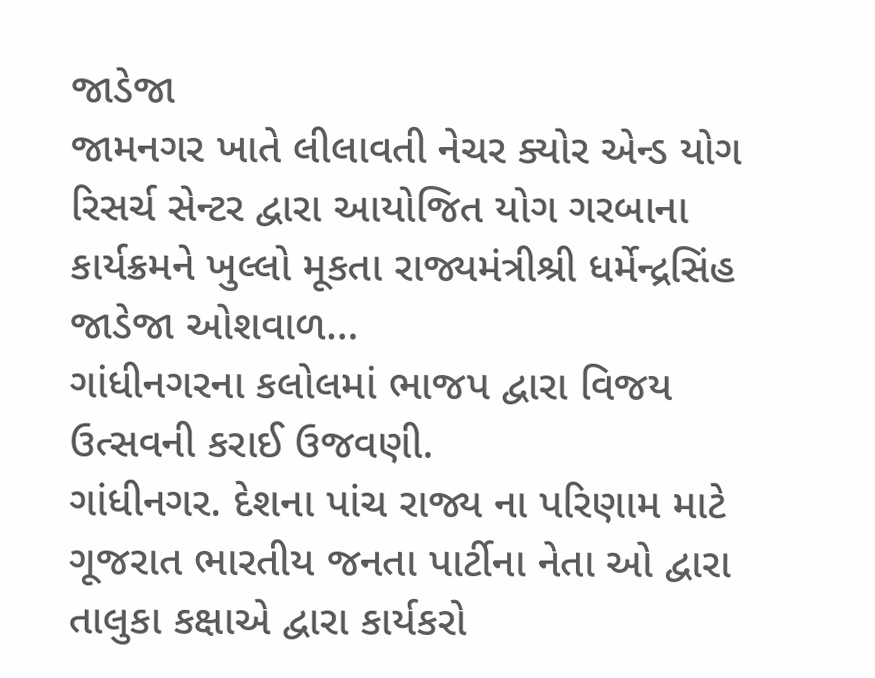જાડેજા
જામનગર ખાતે લીલાવતી નેચર ક્યોર એન્ડ યોગ રિસર્ચ સેન્ટર દ્વારા આયોજિત યોગ ગરબાના કાર્યક્રમને ખુલ્લો મૂકતા રાજ્યમંત્રીશ્રી ધર્મેન્દ્રસિંહ જાડેજા ઓશવાળ…
ગાંધીનગરના કલોલમાં ભાજપ દ્વારા વિજય ઉત્સવની કરાઈ ઉજવણી.
ગાંધીનગર. દેશના પાંચ રાજ્ય ના પરિણામ માટે ગૂજરાત ભારતીય જનતા પાર્ટીના નેતા ઓ દ્વારા તાલુકા કક્ષાએ દ્વારા કાર્યકરો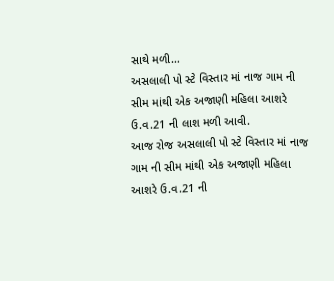સાથે મળી…
અસલાલી પો સ્ટે વિસ્તાર માં નાજ ગામ ની સીમ માંથી એક અજાણી મહિલા આશરે ઉ.વ.21 ની લાશ મળી આવી.
આજ રોજ અસલાલી પો સ્ટે વિસ્તાર માં નાજ ગામ ની સીમ માંથી એક અજાણી મહિલા આશરે ઉ.વ.21 ની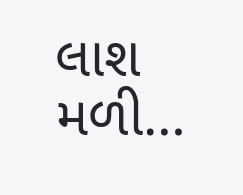લાશ મળી…